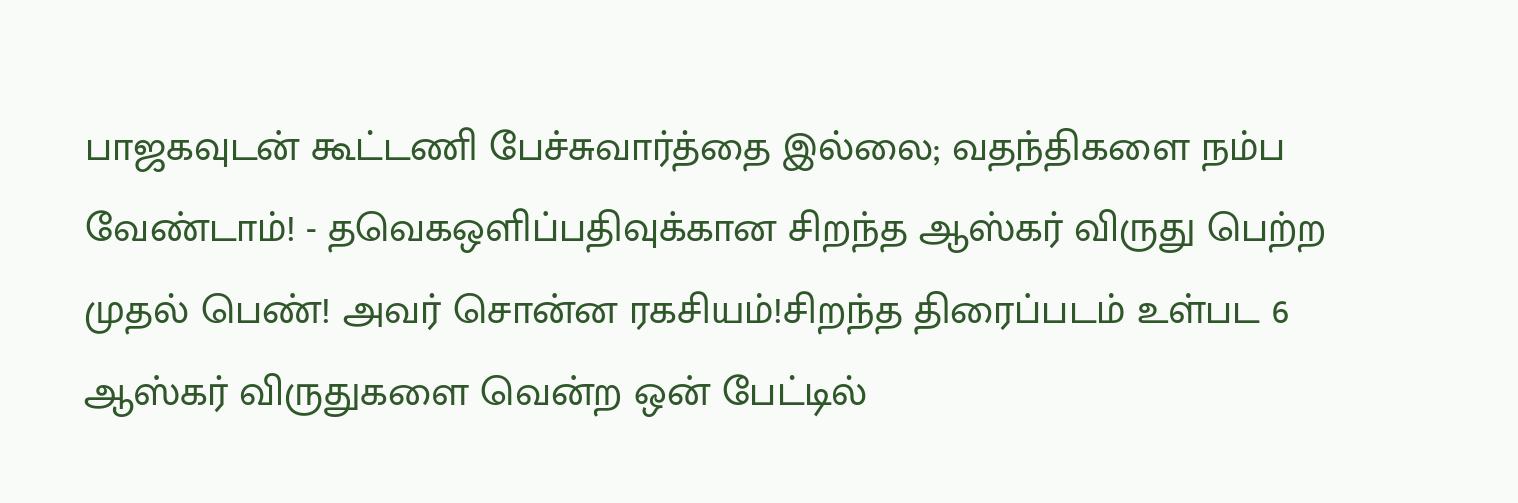பாஜகவுடன் கூட்டணி பேச்சுவார்த்தை இல்லை; வதந்திகளை நம்ப வேண்டாம்! - தவெகஒளிப்பதிவுக்கான சிறந்த ஆஸ்கர் விருது பெற்ற முதல் பெண்! அவர் சொன்ன ரகசியம்!சிறந்த திரைப்படம் உள்பட 6 ஆஸ்கர் விருதுகளை வென்ற ஒன் பேட்டில்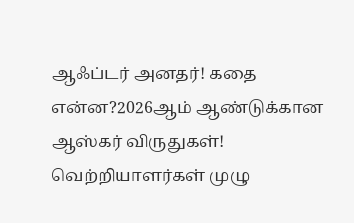ஆஃப்டர் அனதர்! கதை என்ன?2026ஆம் ஆண்டுக்கான ஆஸ்கர் விருதுகள்! வெற்றியாளர்கள் முழு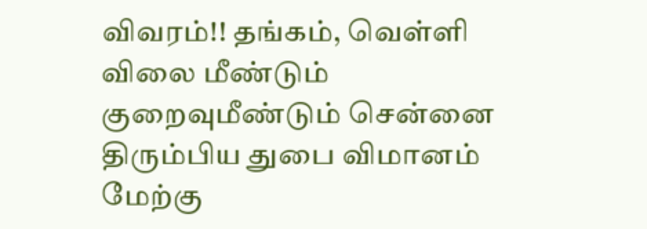விவரம்!! தங்கம், வெள்ளி விலை மீண்டும் குறைவுமீண்டும் சென்னை திரும்பிய துபை விமானம் மேற்கு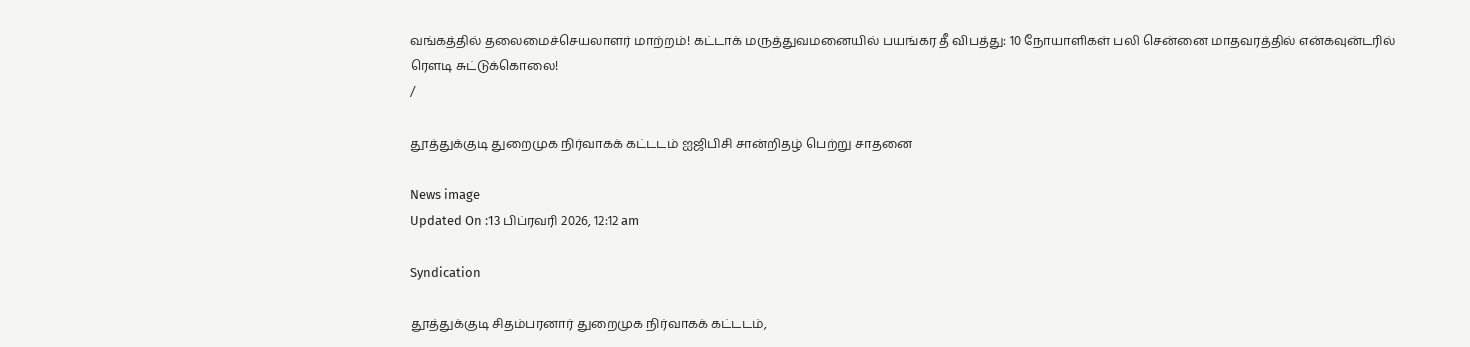வங்கத்தில் தலைமைச்செயலாளர் மாற்றம்! கட்டாக் மருத்துவமனையில் பயங்கர தீ விபத்து: 10 நோயாளிகள் பலி சென்னை மாதவரத்தில் என்கவுன்டரில் ரௌடி சுட்டுக்கொலை!
/

தூத்துக்குடி துறைமுக நிர்வாகக் கட்டடம் ஐஜிபிசி சான்றிதழ் பெற்று சாதனை

News image
Updated On :13 பிப்ரவரி 2026, 12:12 am

Syndication

தூத்துக்குடி சிதம்பரனார் துறைமுக நிர்வாகக் கட்டடம்,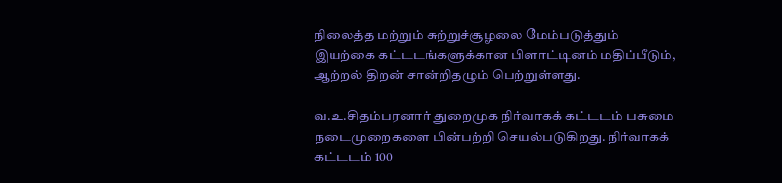நிலைத்த மற்றும் சுற்றுச்சூழலை மேம்படுத்தும் இயற்கை கட்டடங்களுக்கான பிளாட்டினம் மதிப்பீடும், ஆற்றல் திறன் சான்றிதழும் பெற்றுள்ளது.

வ.உ.சிதம்பரனார் துறைமுக நிர்வாகக் கட்டடம் பசுமை நடைமுறைகளை பின்பற்றி செயல்படுகிறது. நிர்வாகக் கட்டடம் 100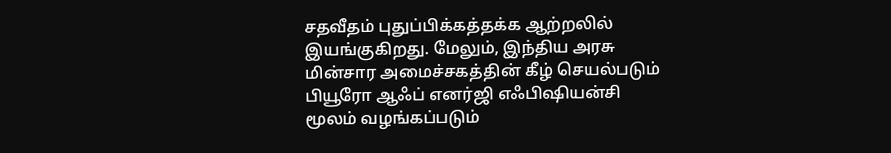சதவீதம் புதுப்பிக்கத்தக்க ஆற்றலில் இயங்குகிறது. மேலும், இந்திய அரசு மின்சார அமைச்சகத்தின் கீழ் செயல்படும் பியூரோ ஆஃப் எனர்ஜி எஃபிஷியன்சி மூலம் வழங்கப்படும்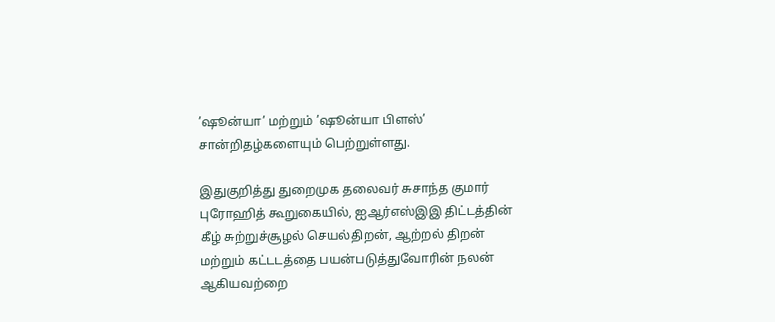’ஷூன்யா’ மற்றும் ’ஷூன்யா பிளஸ்’ சான்றிதழ்களையும் பெற்றுள்ளது.

இதுகுறித்து துறைமுக தலைவர் சுசாந்த குமார் புரோஹித் கூறுகையில், ஐஆர்எஸ்இஇ திட்டத்தின் கீழ் சுற்றுச்சூழல் செயல்திறன், ஆற்றல் திறன் மற்றும் கட்டடத்தை பயன்படுத்துவோரின் நலன் ஆகியவற்றை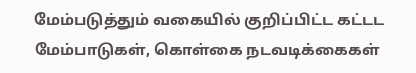மேம்படுத்தும் வகையில் குறிப்பிட்ட கட்டட மேம்பாடுகள், கொள்கை நடவடிக்கைகள்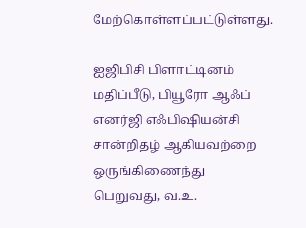மேற்கொள்ளப்பட்டுள்ளது.

ஐஜிபிசி பிளாட்டினம் மதிப்பீடு, பியூரோ ஆஃப் எனர்ஜி எஃபிஷியன்சி சான்றிதழ் ஆகியவற்றை ஒருங்கிணைந்து பெறுவது, வ.உ.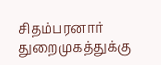சிதம்பரனார் துறைமுகத்துக்கு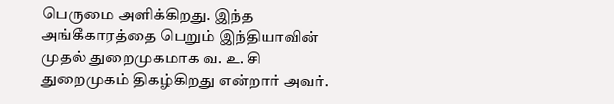பெருமை அளிக்கிறது. இந்த அங்கீகாரத்தை பெறும் இந்தியாவின் முதல் துறைமுகமாக வ. உ. சி துறைமுகம் திகழ்கிறது என்றார் அவர்.